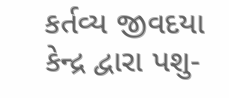કર્તવ્ય જીવદયા કેન્દ્ર દ્વારા પશુ-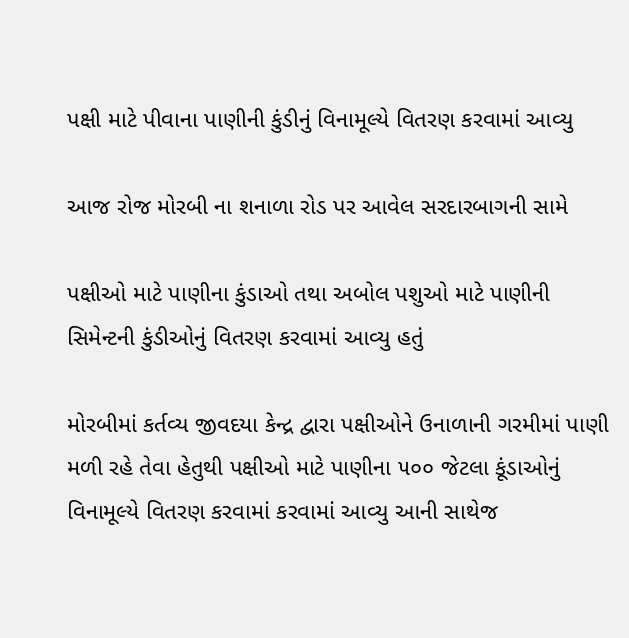પક્ષી માટે પીવાના પાણીની કુંડીનું વિનામૂલ્યે વિતરણ કરવામાં આવ્યુ

આજ રોજ મોરબી ના શનાળા રોડ પર આવેલ સરદારબાગની સામે

પક્ષીઓ માટે પાણીના કુંડાઓ તથા અબોલ પશુઓ માટે પાણીની સિમેન્ટની કુંડીઓનું વિતરણ કરવામાં આવ્યુ હતું

મોરબીમાં કર્તવ્ય જીવદયા કેન્દ્ર દ્વારા પક્ષીઓને ઉનાળાની ગરમીમાં પાણી મળી રહે તેવા હેતુથી પક્ષીઓ માટે પાણીના ૫૦૦ જેટલા કૂંડાઓનું વિનામૂલ્યે વિતરણ કરવામાં કરવામાં આવ્યુ આની સાથેજ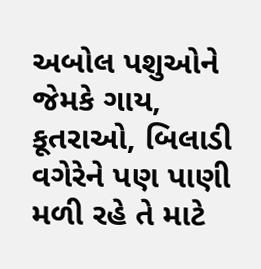અબોલ પશુઓને જેમકે ગાય, કૂતરાઓ, બિલાડી વગેરેને પણ પાણી મળી રહે તે માટે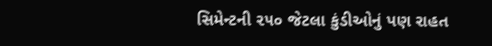સિમેન્ટની ૨૫૦ જેટલા કુંડીઓનું પણ રાહત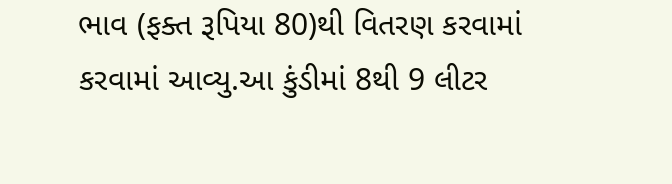ભાવ (ફક્ત રૂપિયા 80)થી વિતરણ કરવામાં કરવામાં આવ્યુ.આ કુંડીમાં 8થી 9 લીટર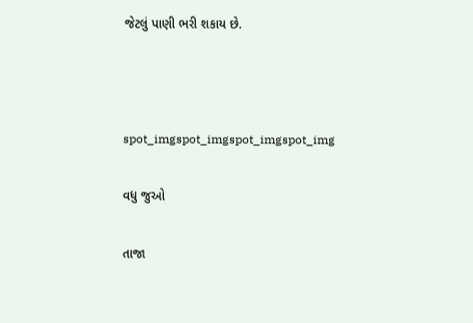જેટલું પાણી ભરી શકાય છે.



spot_imgspot_imgspot_imgspot_img

વધુ જુઓ

તાજા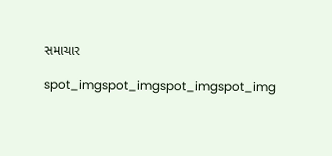સમાચાર

spot_imgspot_imgspot_imgspot_img